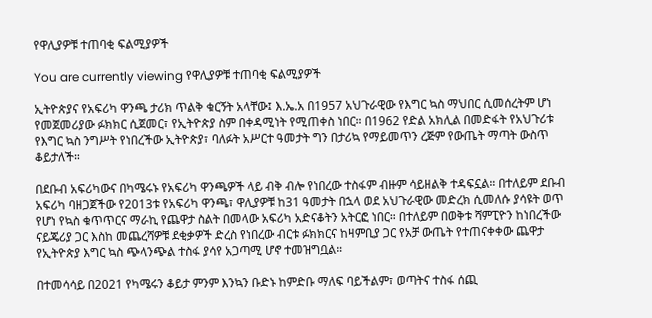የዋሊያዎቹ ተጠባቂ ፍልሚያዎች

You are currently viewing የዋሊያዎቹ ተጠባቂ ፍልሚያዎች

ኢትዮጵያና የአፍሪካ ዋንጫ ታሪክ ጥልቅ ቁርኝት አላቸው፤ እ.ኤ.አ በ1957 አህጉራዊው የእግር ኳስ ማህበር ሲመሰረትም ሆነ የመጀመሪያው ፉክክር ሲጀመር፣ የኢትዮጵያ ስም በቀዳሚነት የሚጠቀስ ነበር። በ1962 የድል አክሊል በመድፋት የአህጉሪቱ የእግር ኳስ ንግሥት የነበረችው ኢትዮጵያ፣ ባለፉት አሥርተ ዓመታት ግን በታሪኳ የማይመጥን ረጅም የውጤት ማጣት ውስጥ ቆይታለች።

በደቡብ አፍሪካውና በካሜሩኑ የአፍሪካ ዋንጫዎች ላይ ብቅ ብሎ የነበረው ተስፋም ብዙም ሳይዘልቅ ተዳፍኗል። በተለይም ደቡብ አፍሪካ ባዘጋጀችው የ2013ቱ የአፍሪካ ዋንጫ፣ ዋሊያዎቹ ከ31 ዓመታት በኋላ ወደ አህጉራዊው መድረክ ሲመለሱ ያሳዩት ወጥ የሆነ የኳስ ቁጥጥርና ማራኪ የጨዋታ ስልት በመላው አፍሪካ አድናቆትን አትርፎ ነበር። በተለይም በወቅቱ ሻምፒዮን ከነበረችው ናይጄሪያ ጋር እስከ መጨረሻዎቹ ደቂቃዎች ድረስ የነበረው ብርቱ ፉክክርና ከዛምቢያ ጋር የአቻ ውጤት የተጠናቀቀው ጨዋታ የኢትዮጵያ እግር ኳስ ጭላንጭል ተስፋ ያሳየ አጋጣሚ ሆኖ ተመዝግቧል።

በተመሳሳይ በ2021 የካሜሩን ቆይታ ምንም እንኳን ቡድኑ ከምድቡ ማለፍ ባይችልም፣ ወጣትና ተስፋ ሰጪ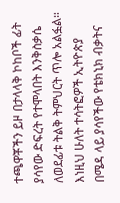ተጫዋቾችን ይዞ በታላላቅ ኮከቦች ፊት ያሳየው ድፍረት የተሞላበት እንቅስቃሴ ለወደፊቱ ትልቅ ትምህርት ጥሎ አልፏል። እነዚህ ሁለት ተሳትፎዎች ኢትዮጵያ በሜዳ ላይ ያሳየችው የቴክኒክ ብቃትና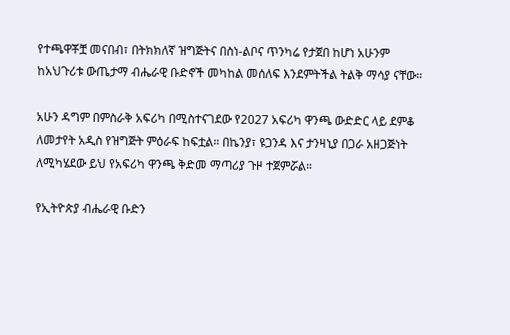የተጫዋቾቿ መናበብ፣ በትክክለኛ ዝግጅትና በስነ-ልቦና ጥንካሬ የታጀበ ከሆነ አሁንም ከአህጉሪቱ ውጤታማ ብሔራዊ ቡድኖች መካከል መሰለፍ እንደምትችል ትልቅ ማሳያ ናቸው።

አሁን ዳግም በምስራቅ አፍሪካ በሚስተናገደው የ2027 አፍሪካ ዋንጫ ውድድር ላይ ደምቆ ለመታየት አዲስ የዝግጅት ምዕራፍ ከፍቷል። በኬንያ፣ ዩጋንዳ እና ታንዛኒያ በጋራ አዘጋጅነት ለሚካሄደው ይህ የአፍሪካ ዋንጫ ቅድመ ማጣሪያ ጉዞ ተጀምሯል።

የኢትዮጵያ ብሔራዊ ቡድን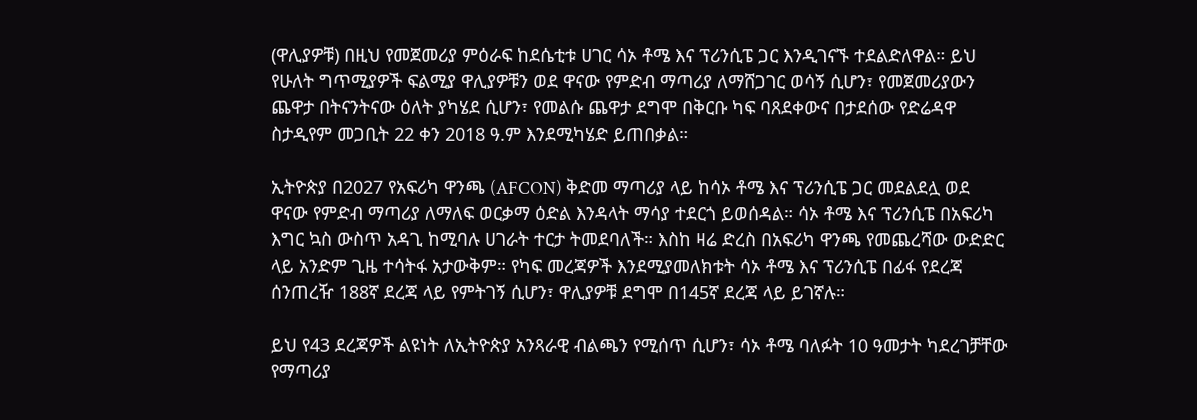(ዋሊያዎቹ) በዚህ የመጀመሪያ ምዕራፍ ከደሴቲቱ ሀገር ሳኦ ቶሜ እና ፕሪንሲፔ ጋር እንዲገናኙ ተደልድለዋል። ይህ የሁለት ግጥሚያዎች ፍልሚያ ዋሊያዎቹን ወደ ዋናው የምድብ ማጣሪያ ለማሸጋገር ወሳኝ ሲሆን፣ የመጀመሪያውን ጨዋታ በትናንትናው ዕለት ያካሄደ ሲሆን፣ የመልሱ ጨዋታ ደግሞ በቅርቡ ካፍ ባጸደቀውና በታደሰው የድሬዳዋ ስታዲየም መጋቢት 22 ቀን 2018 ዓ.ም እንደሚካሄድ ይጠበቃል።

ኢትዮጵያ በ2027 የአፍሪካ ዋንጫ (AFCON) ቅድመ ማጣሪያ ላይ ከሳኦ ቶሜ እና ፕሪንሲፔ ጋር መደልደሏ ወደ ዋናው የምድብ ማጣሪያ ለማለፍ ወርቃማ ዕድል እንዳላት ማሳያ ተደርጎ ይወሰዳል። ሳኦ ቶሜ እና ፕሪንሲፔ በአፍሪካ እግር ኳስ ውስጥ አዳጊ ከሚባሉ ሀገራት ተርታ ትመደባለች። እስከ ዛሬ ድረስ በአፍሪካ ዋንጫ የመጨረሻው ውድድር ላይ አንድም ጊዜ ተሳትፋ አታውቅም። የካፍ መረጃዎች እንደሚያመለክቱት ሳኦ ቶሜ እና ፕሪንሲፔ በፊፋ የደረጃ ሰንጠረዥ 188ኛ ደረጃ ላይ የምትገኝ ሲሆን፣ ዋሊያዎቹ ደግሞ በ145ኛ ደረጃ ላይ ይገኛሉ።

ይህ የ43 ደረጃዎች ልዩነት ለኢትዮጵያ አንጻራዊ ብልጫን የሚሰጥ ሲሆን፣ ሳኦ ቶሜ ባለፉት 10 ዓመታት ካደረገቻቸው የማጣሪያ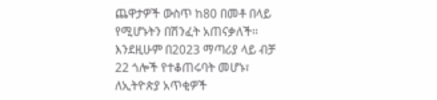ጨዋታዎች ውስጥ ከ80 በመቶ በላይ የሚሆኑትን በሽንፈት አጠናቃለች፡፡ እንደዚሁም በ2023 ማጣሪያ ላይ ብቻ 22 ጎሎች የተቆጠሩባት መሆኑ፣ ለኢትዮጵያ አጥቂዎች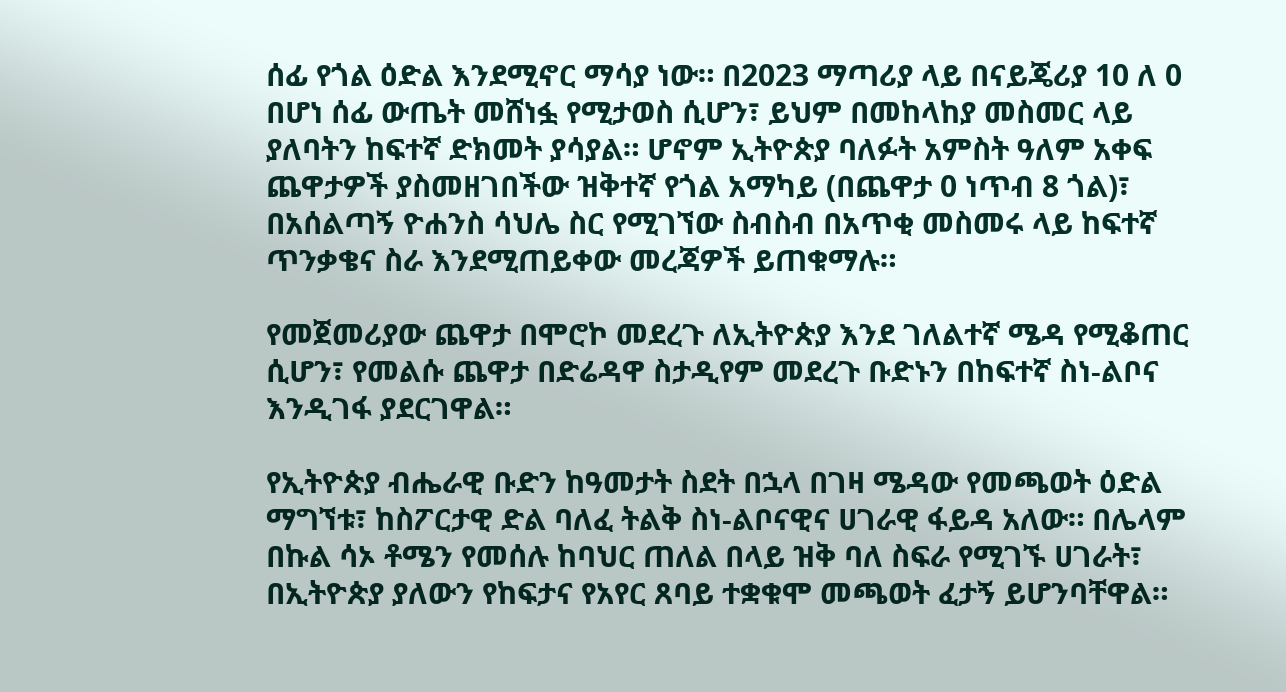ሰፊ የጎል ዕድል እንደሚኖር ማሳያ ነው። በ2023 ማጣሪያ ላይ በናይጄሪያ 10 ለ 0 በሆነ ሰፊ ውጤት መሸነፏ የሚታወስ ሲሆን፣ ይህም በመከላከያ መስመር ላይ ያለባትን ከፍተኛ ድክመት ያሳያል። ሆኖም ኢትዮጵያ ባለፉት አምስት ዓለም አቀፍ ጨዋታዎች ያስመዘገበችው ዝቅተኛ የጎል አማካይ (በጨዋታ 0 ነጥብ 8 ጎል)፣ በአሰልጣኝ ዮሐንስ ሳህሌ ስር የሚገኘው ስብስብ በአጥቂ መስመሩ ላይ ከፍተኛ ጥንቃቄና ስራ እንደሚጠይቀው መረጃዎች ይጠቁማሉ።

የመጀመሪያው ጨዋታ በሞሮኮ መደረጉ ለኢትዮጵያ እንደ ገለልተኛ ሜዳ የሚቆጠር ሲሆን፣ የመልሱ ጨዋታ በድሬዳዋ ስታዲየም መደረጉ ቡድኑን በከፍተኛ ስነ-ልቦና እንዲገፋ ያደርገዋል።

የኢትዮጵያ ብሔራዊ ቡድን ከዓመታት ስደት በኋላ በገዛ ሜዳው የመጫወት ዕድል ማግኘቱ፣ ከስፖርታዊ ድል ባለፈ ትልቅ ስነ-ልቦናዊና ሀገራዊ ፋይዳ አለው። በሌላም በኩል ሳኦ ቶሜን የመሰሉ ከባህር ጠለል በላይ ዝቅ ባለ ስፍራ የሚገኙ ሀገራት፣ በኢትዮጵያ ያለውን የከፍታና የአየር ጸባይ ተቋቁሞ መጫወት ፈታኝ ይሆንባቸዋል።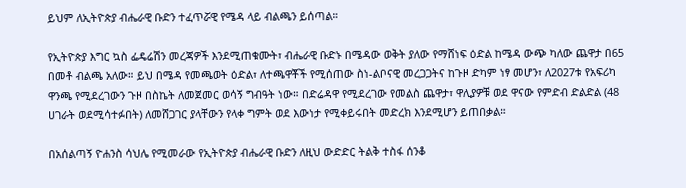ይህም ለኢትዮጵያ ብሔራዊ ቡድን ተፈጥሯዊ የሜዳ ላይ ብልጫን ይሰጣል።

የኢትዮጵያ እግር ኳስ ፌዴሬሽን መረጃዎች እንደሚጠቁሙት፣ ብሔራዊ ቡድኑ በሜዳው ወቅት ያለው የማሸነፍ ዕድል ከሜዳ ውጭ ካለው ጨዋታ በ65 በመቶ ብልጫ አለው። ይህ በሜዳ የመጫወት ዕድል፣ ለተጫዋቾች የሚሰጠው ስነ-ልቦናዊ መረጋጋትና ከጉዞ ድካም ነፃ መሆን፣ ለ2027ቱ የአፍሪካ ዋንጫ የሚደረገውን ጉዞ በስኬት ለመጀመር ወሳኝ ግብዓት ነው። በድሬዳዋ የሚደረገው የመልስ ጨዋታ፣ ዋሊያዎቹ ወደ ዋናው የምድብ ድልድል (48 ሀገራት ወደሚሳተፉበት) ለመሸጋገር ያላቸውን የላቀ ግምት ወደ እውነታ የሚቀይሩበት መድረክ እንደሚሆን ይጠበቃል።

በአሰልጣኝ ዮሐንስ ሳህሌ የሚመራው የኢትዮጵያ ብሔራዊ ቡድን ለዚህ ውድድር ትልቅ ተስፋ ሰንቆ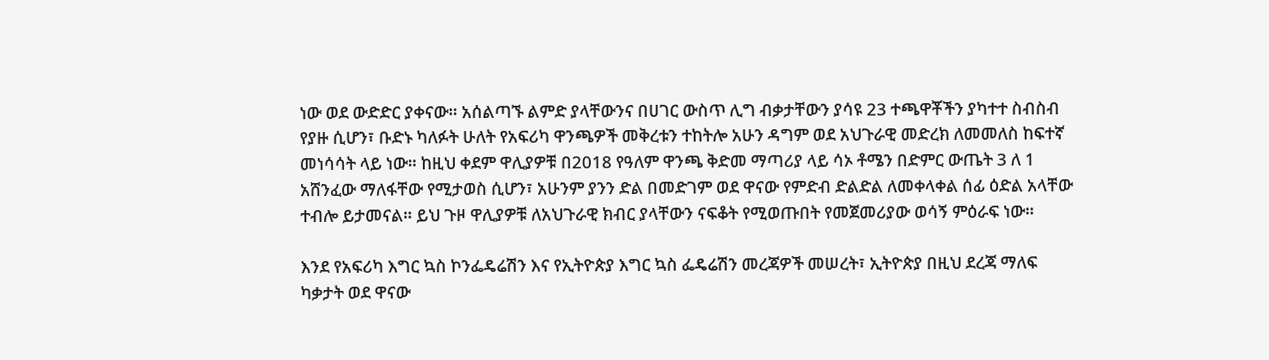ነው ወደ ውድድር ያቀናው። አሰልጣኙ ልምድ ያላቸውንና በሀገር ውስጥ ሊግ ብቃታቸውን ያሳዩ 23 ተጫዋቾችን ያካተተ ስብስብ የያዙ ሲሆን፣ ቡድኑ ካለፉት ሁለት የአፍሪካ ዋንጫዎች መቅረቱን ተከትሎ አሁን ዳግም ወደ አህጉራዊ መድረክ ለመመለስ ከፍተኛ መነሳሳት ላይ ነው። ከዚህ ቀደም ዋሊያዎቹ በ2018 የዓለም ዋንጫ ቅድመ ማጣሪያ ላይ ሳኦ ቶሜን በድምር ውጤት 3 ለ 1 አሸንፈው ማለፋቸው የሚታወስ ሲሆን፣ አሁንም ያንን ድል በመድገም ወደ ዋናው የምድብ ድልድል ለመቀላቀል ሰፊ ዕድል አላቸው ተብሎ ይታመናል። ይህ ጉዞ ዋሊያዎቹ ለአህጉራዊ ክብር ያላቸውን ናፍቆት የሚወጡበት የመጀመሪያው ወሳኝ ምዕራፍ ነው።

እንደ የአፍሪካ እግር ኳስ ኮንፌዴሬሽን እና የኢትዮጵያ እግር ኳስ ፌዴሬሽን መረጃዎች መሠረት፣ ኢትዮጵያ በዚህ ደረጃ ማለፍ ካቃታት ወደ ዋናው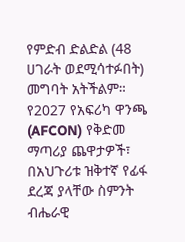የምድብ ድልድል (48 ሀገራት ወደሚሳተፉበት) መግባት አትችልም። የ2027 የአፍሪካ ዋንጫ (AFCON) የቅድመ ማጣሪያ ጨዋታዎች፣ በአህጉሪቱ ዝቅተኛ የፊፋ ደረጃ ያላቸው ስምንት ብሔራዊ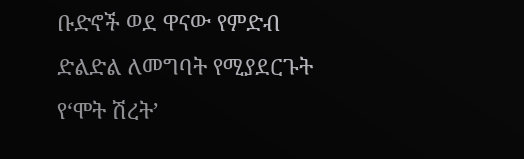ቡድኖች ወደ ዋናው የምድብ ድልድል ለመግባት የሚያደርጉት የ‘ሞት ሽረት’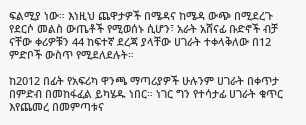ፍልሚያ ነው። እነዚህ ጨዋታዎች በሜዳና ከሜዳ ውጭ በሚደረጉ የደርሶ መልስ ውጤቶች የሚወሰኑ ሲሆን፣ አራት አሸናፊ ቡድኖች ብቻ ናቸው ቀሪዎቹን 44 ከፍተኛ ደረጃ ያላቸው ሀገራት ተቀላቅለው በ12 ምድቦች ውስጥ የሚደለደሉት።

ከ2012 በፊት የአፍሪካ ዋንጫ ማጣሪያዎች ሁሉንም ሀገራት በቀጥታ በምድብ በመከፋፈል ይካሄዱ ነበር። ነገር ግን የተሳታፊ ሀገራት ቁጥር እየጨመረ በመምጣቱና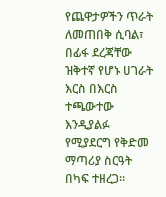የጨዋታዎችን ጥራት ለመጠበቅ ሲባል፣ በፊፋ ደረጃቸው ዝቅተኛ የሆኑ ሀገራት እርስ በእርስ ተጫውተው እንዲያልፉ የሚያደርግ የቅድመ ማጣሪያ ስርዓት በካፍ ተዘረጋ።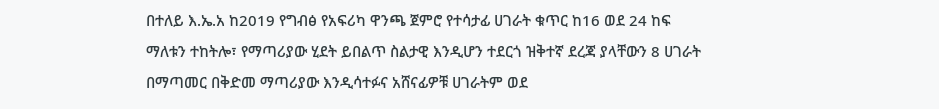በተለይ እ.ኤ.አ ከ2019 የግብፅ የአፍሪካ ዋንጫ ጀምሮ የተሳታፊ ሀገራት ቁጥር ከ16 ወደ 24 ከፍ ማለቱን ተከትሎ፣ የማጣሪያው ሂደት ይበልጥ ስልታዊ እንዲሆን ተደርጎ ዝቅተኛ ደረጃ ያላቸውን 8 ሀገራት በማጣመር በቅድመ ማጣሪያው እንዲሳተፉና አሸናፊዎቹ ሀገራትም ወደ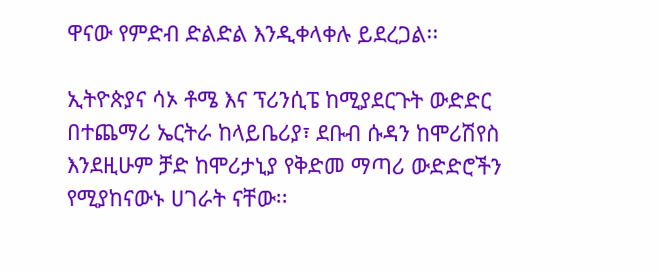ዋናው የምድብ ድልድል እንዲቀላቀሉ ይደረጋል፡፡

ኢትዮጵያና ሳኦ ቶሜ እና ፕሪንሲፔ ከሚያደርጉት ውድድር በተጨማሪ ኤርትራ ከላይቤሪያ፣ ደቡብ ሱዳን ከሞሪሽየስ እንደዚሁም ቻድ ከሞሪታኒያ የቅድመ ማጣሪ ውድድሮችን የሚያከናውኑ ሀገራት ናቸው፡፡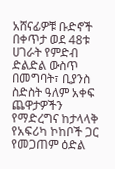አሸናፊዎቹ ቡድኖች በቀጥታ ወደ 48ቱ ሀገራት የምድብ ድልድል ውስጥ በመግባት፣ ቢያንስ ስድስት ዓለም አቀፍ ጨዋታዎችን የማድረግና ከታላላቅ የአፍሪካ ኮከቦች ጋር የመጋጠም ዕድል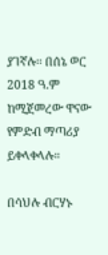ያገኛሉ፡፡ በሰኔ ወር 2018 ዓ.ም ከሚጀመረው ዋናው የምድብ ማጣሪያ ይቀላቀላሉ።

በሳህሉ ብርሃኑ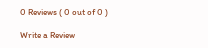0 Reviews ( 0 out of 0 )

Write a Review